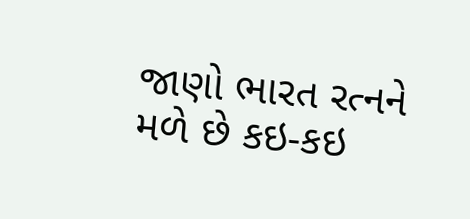જાણો ભારત રત્નને મળે છે કઇ-કઇ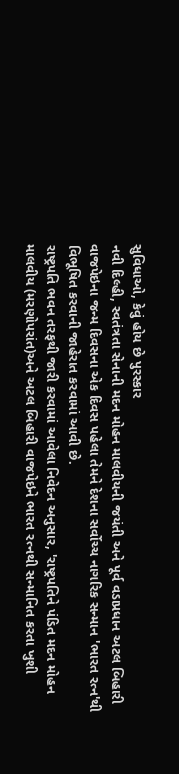સુવિધાઓ, કેવું હોય છે પુરસ્કાર
નવી દિલ્હી, સ્વતંત્રતા સેનાની મદન મોહન માલવીયની જયંતી અને પૂર્વ વડાપ્રધાન અટલ બિહારી વાજપેઇના જન્મ દિવસના એક દિવસ પહેલા તેમને દેશના સર્વોચ્ચ નાગરિક સન્માન 'ભારત રત્ન'થી વિભૂષિત કરવાની જાહેરાત કરવામાં આવી છે.
રાષ્ટ્રપતિ ભવન તરફથી જારી કરવામાં આવેલા નિવેદન અનુસાર, 'રાષ્ટ્રપતિને પંડિત મદન મોહન માલવીય (મરણોપરાંત)અને અટલ બિહારી વાજપેઇને ભારત રત્નથી સન્માનિત કરતા ખુશી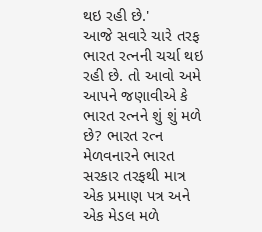થઇ રહી છે.'
આજે સવારે ચારે તરફ ભારત રત્નની ચર્ચા થઇ રહી છે. તો આવો અમે આપને જણાવીએ કે ભારત રત્નને શું શું મળે છે? ભારત રત્ન મેળવનારને ભારત સરકાર તરફથી માત્ર એક પ્રમાણ પત્ર અને એક મેડલ મળે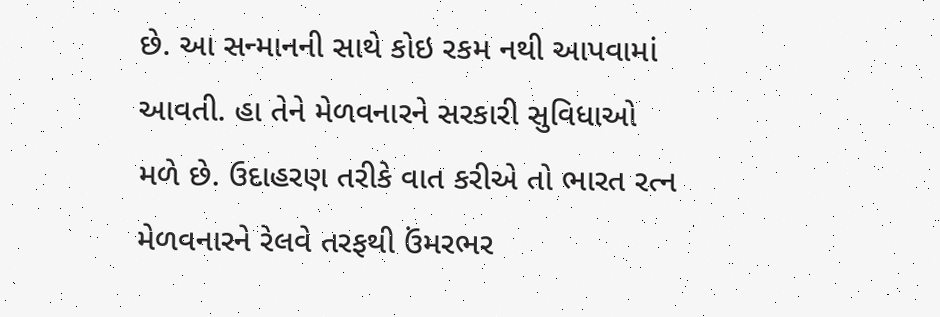છે. આ સન્માનની સાથે કોઇ રકમ નથી આપવામાં આવતી. હા તેને મેળવનારને સરકારી સુવિધાઓ મળે છે. ઉદાહરણ તરીકે વાત કરીએ તો ભારત રત્ન મેળવનારને રેલવે તરફથી ઉંમરભર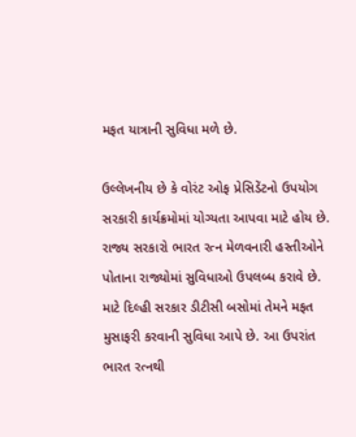મફત યાત્રાની સુવિધા મળે છે.

ઉલ્લેખનીય છે કે વોરંટ ઓફ પ્રેસિડેંટનો ઉપયોગ સરકારી કાર્યક્રમોમાં યોગ્યતા આપવા માટે હોય છે. રાજ્ય સરકારો ભારત રત્ન મેળવનારી હસ્તીઓને પોતાના રાજ્યોમાં સુવિધાઓ ઉપલબ્ધ કરાવે છે. માટે દિલ્હી સરકાર ડીટીસી બસોમાં તેમને મફત મુસાફરી કરવાની સુવિધા આપે છે. આ ઉપરાંત ભારત રત્નથી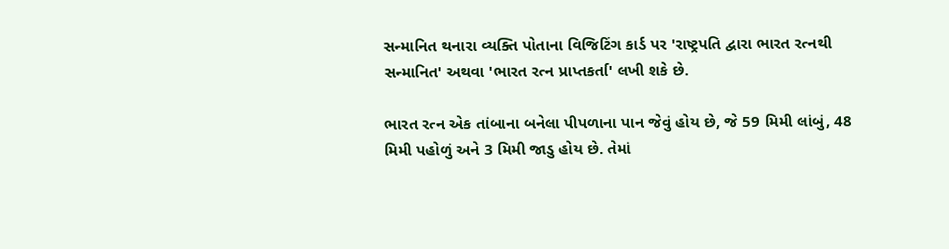સન્માનિત થનારા વ્યક્તિ પોતાના વિજિટિંગ કાર્ડ પર 'રાષ્ટ્રપતિ દ્વારા ભારત રત્નથી સન્માનિત' અથવા 'ભારત રત્ન પ્રાપ્તકર્તા' લખી શકે છે.

ભારત રત્ન એક તાંબાના બનેલા પીપળાના પાન જેવું હોય છે, જે 59 મિમી લાંબું, 48 મિમી પહોળું અને 3 મિમી જાડુ હોય છે. તેમાં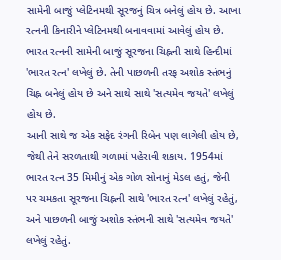સામેની બાજું પ્લેટિનમથી સૂરજનું ચિત્ર બનેલું હોય છે. આખા રત્નની કિનારીને પ્લેટિનમથી બનાવવામાં આવેલું હોય છે. ભારત રત્નની સામેની બાજું સૂરજના ચિહ્નની સાથે હિન્દીમાં 'ભારત રત્ન' લખેલું છે. તેની પાછળની તરફ અશોક સ્તંભનું ચિહ્ન બનેલું હોય છે અને સાથે સાથે 'સત્યમેવ જયતે' લખેલું હોય છે.
આની સાથે જ એક સફેદ રંગની રિબેન પણ લાગેલી હોય છે, જેથી તેને સરળતાથી ગળામાં પહેરાવી શકાય. 1954માં ભારત રત્ન 35 મિમીનું એક ગોળ સોનાનું મેડલ હતું, જેની પર ચમકતા સૂરજના ચિહ્નની સાથે 'ભારત રત્ન' લખેલું રહેતું, અને પાછળની બાજું અશોક સ્તંભની સાથે 'સત્યમેવ જયતે' લખેલું રહેતું.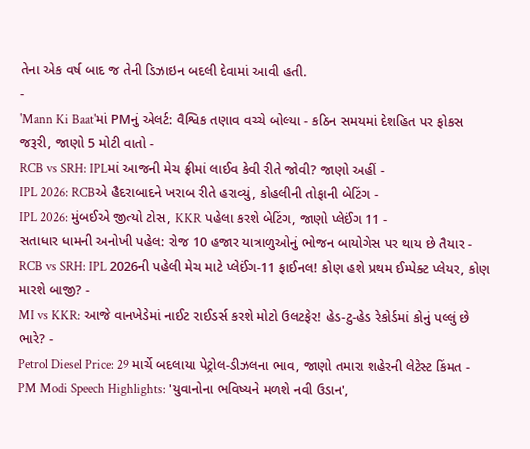તેના એક વર્ષ બાદ જ તેની ડિઝાઇન બદલી દેવામાં આવી હતી.
-
'Mann Ki Baat'માં PMનું એલર્ટ: વૈશ્વિક તણાવ વચ્ચે બોલ્યા - કઠિન સમયમાં દેશહિત પર ફોકસ જરૂરી, જાણો 5 મોટી વાતો -
RCB vs SRH: IPLમાં આજની મેચ ફ્રીમાં લાઈવ કેવી રીતે જોવી? જાણો અહીં -
IPL 2026: RCBએ હૈદરાબાદને ખરાબ રીતે હરાવ્યું, કોહલીની તોફાની બેટિંગ -
IPL 2026: મુંબઈએ જીત્યો ટોસ, KKR પહેલા કરશે બેટિંગ, જાણો પ્લેઈંગ 11 -
સતાધાર ધામની અનોખી પહેલ: રોજ 10 હજાર યાત્રાળુઓનું ભોજન બાયોગેસ પર થાય છે તૈયાર -
RCB vs SRH: IPL 2026ની પહેલી મેચ માટે પ્લેઈંગ-11 ફાઈનલ! કોણ હશે પ્રથમ ઈમ્પેક્ટ પ્લેયર, કોણ મારશે બાજી? -
MI vs KKR: આજે વાનખેડેમાં નાઈટ રાઈડર્સ કરશે મોટો ઉલટફેર! હેડ-ટુ-હેડ રેકોર્ડમાં કોનું પલ્લું છે ભારે? -
Petrol Diesel Price: 29 માર્ચે બદલાયા પેટ્રોલ-ડીઝલના ભાવ, જાણો તમારા શહેરની લેટેસ્ટ કિંમત -
PM Modi Speech Highlights: 'યુવાનોના ભવિષ્યને મળશે નવી ઉડાન',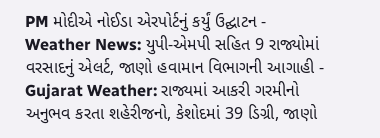PM મોદીએ નોઈડા એરપોર્ટનું કર્યું ઉદ્ઘાટન -
Weather News: યુપી-એમપી સહિત 9 રાજ્યોમાં વરસાદનું એલર્ટ, જાણો હવામાન વિભાગની આગાહી -
Gujarat Weather: રાજ્યમાં આકરી ગરમીનો અનુભવ કરતા શહેરીજનો, કેશોદમાં 39 ડિગ્રી, જાણો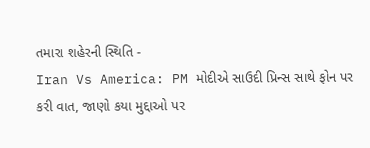તમારા શહેરની સ્થિતિ -
Iran Vs America: PM મોદીએ સાઉદી પ્રિન્સ સાથે ફોન પર કરી વાત, જાણો કયા મુદ્દાઓ પર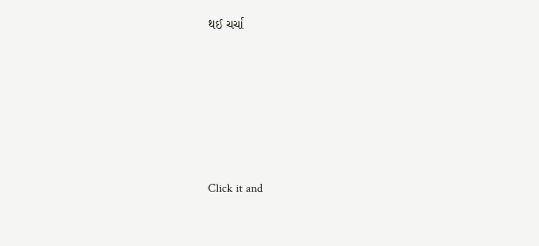થઈ ચર્ચા






Click it and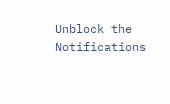Unblock the Notifications